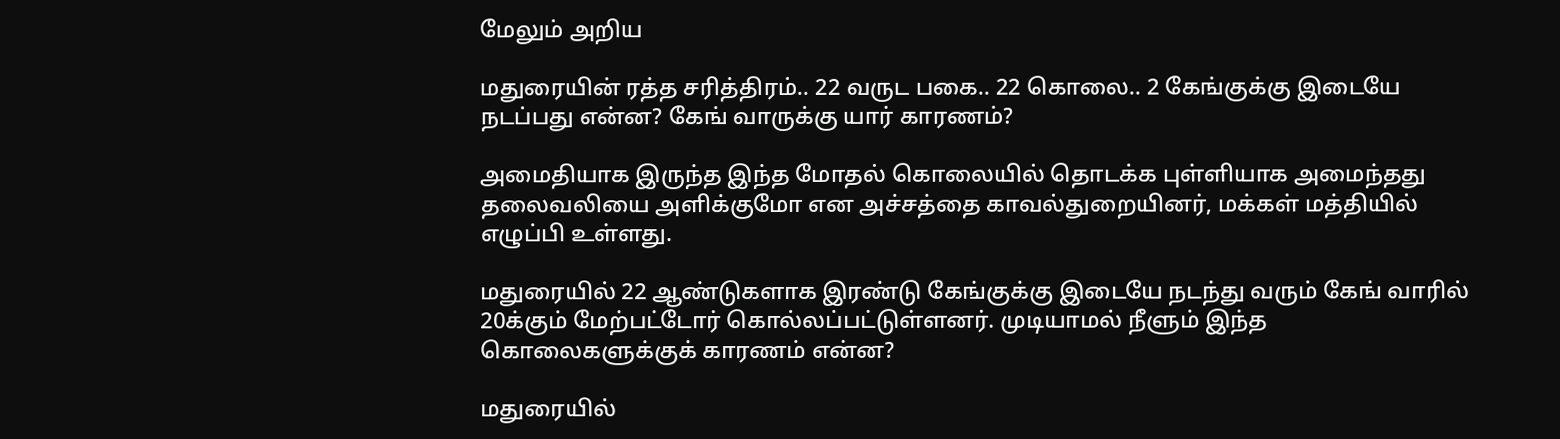மேலும் அறிய

மதுரையின் ரத்த சரித்திரம்.. 22 வருட பகை.. 22 கொலை.. 2 கேங்குக்கு இடையே நடப்பது என்ன? கேங் வாருக்கு யார் காரணம்?

அமைதியாக இருந்த இந்த மோதல் கொலையில் தொடக்க புள்ளியாக அமைந்தது தலைவலியை அளிக்குமோ என அச்சத்தை காவல்துறையினர், மக்கள் மத்தியில் எழுப்பி உள்ளது.

மதுரையில் 22 ஆண்டுகளாக இரண்டு கேங்குக்கு இடையே நடந்து வரும் கேங் வாரில் 20க்கும் மேற்பட்டோர் கொல்லப்பட்டுள்ளனர். முடியாமல் நீளும் இந்த கொலைகளுக்குக் காரணம் என்ன?

மதுரையில்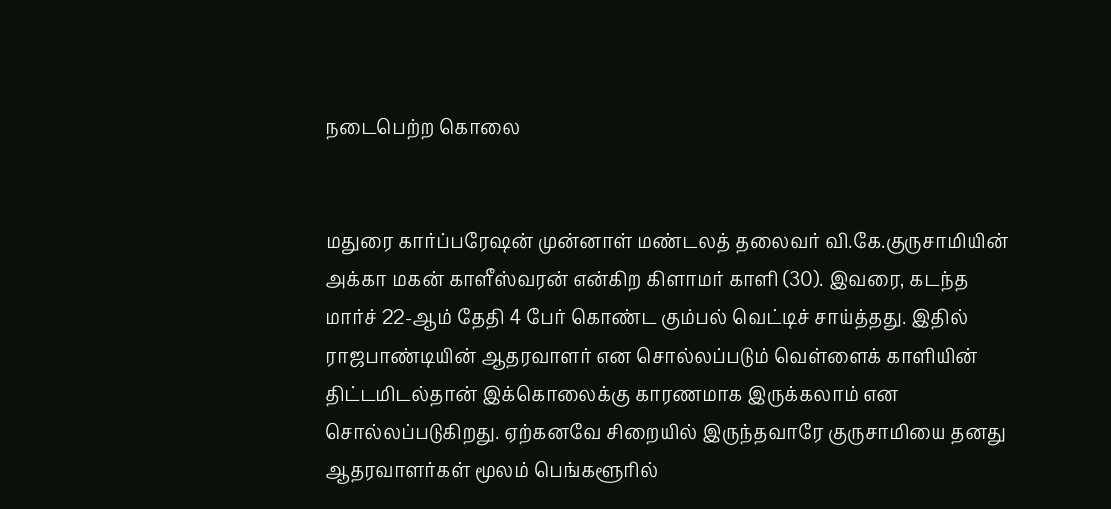நடைபெற்ற கொலை


மதுரை கார்ப்பரேஷன் முன்னாள் மண்டலத் தலைவர் வி.கே.குருசாமியின் அக்கா மகன் காளீஸ்வரன் என்கிற கிளாமர் காளி (30). இவரை, கடந்த மார்ச் 22-ஆம் தேதி 4 பேர் கொண்ட கும்பல் வெட்டிச் சாய்த்தது. இதில் ராஜபாண்டியின் ஆதரவாளர் என சொல்லப்படும் வெள்ளைக் காளியின் திட்டமிடல்தான் இக்கொலைக்கு காரணமாக இருக்கலாம் என சொல்லப்படுகிறது. ஏற்கனவே சிறையில் இருந்தவாரே குருசாமியை தனது ஆதரவாளர்கள் மூலம் பெங்களூரில்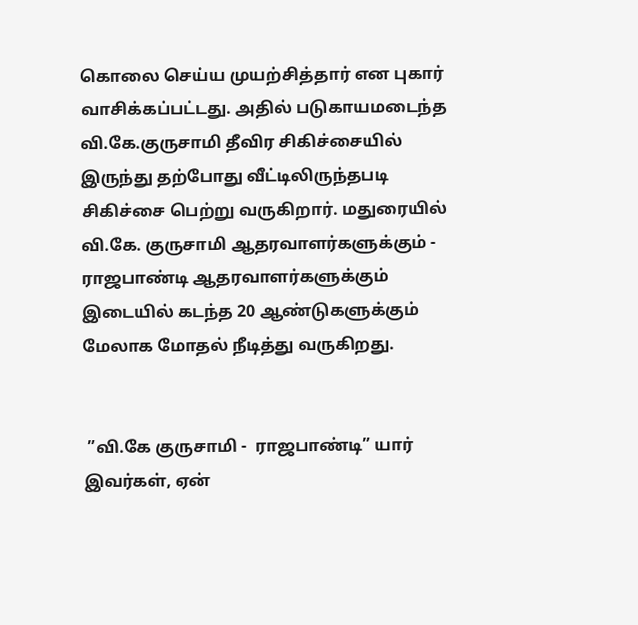கொலை செய்ய முயற்சித்தார் என புகார் வாசிக்கப்பட்டது. அதில் படுகாயமடைந்த வி.கே.குருசாமி தீவிர சிகிச்சையில் இருந்து தற்போது வீட்டிலிருந்தபடி சிகிச்சை பெற்று வருகிறார். மதுரையில் வி.கே. குருசாமி ஆதரவாளர்களுக்கும் - ராஜபாண்டி ஆதரவாளர்களுக்கும் இடையில் கடந்த 20 ஆண்டுகளுக்கும் மேலாக மோதல் நீடித்து வருகிறது.


 ”வி.கே குருசாமி -  ராஜபாண்டி” யார் இவர்கள், ஏன்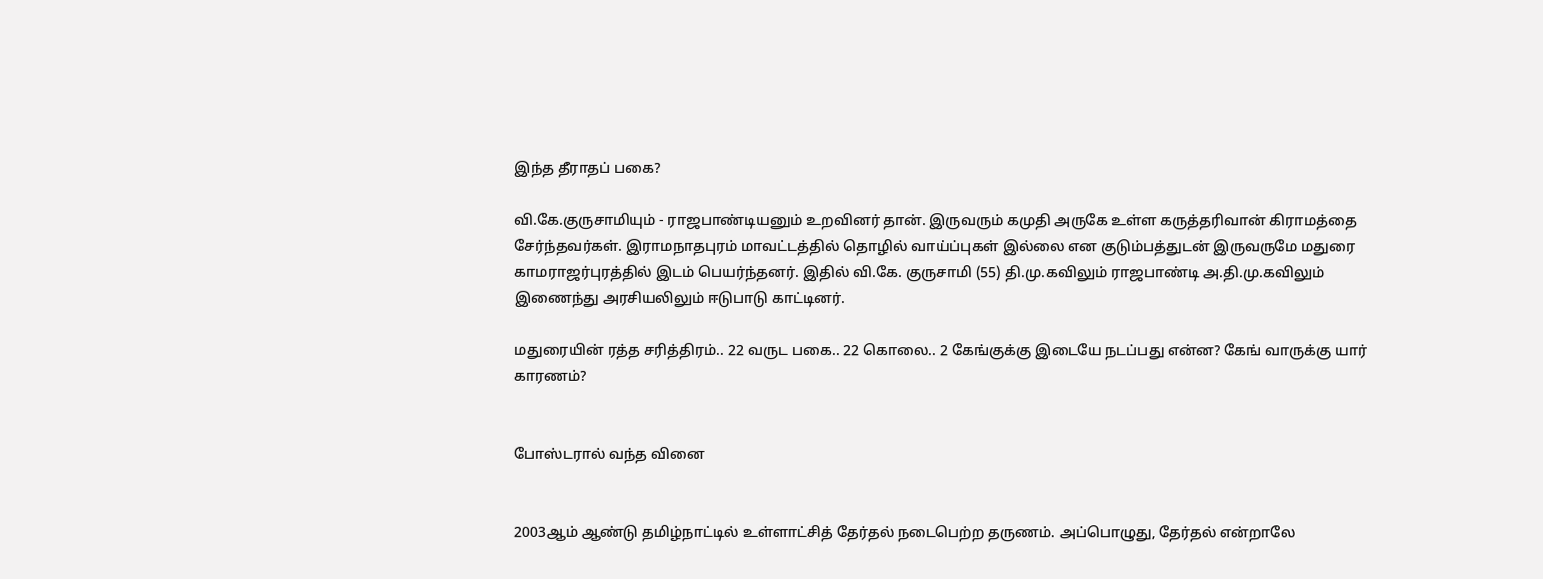இந்த தீராதப் பகை?

வி.கே.குருசாமியும் - ராஜபாண்டியனும் உறவினர் தான். இருவரும் கமுதி அருகே உள்ள கருத்தரிவான் கிராமத்தை சேர்ந்தவர்கள். இராமநாதபுரம் மாவட்டத்தில் தொழில் வாய்ப்புகள் இல்லை என குடும்பத்துடன் இருவருமே மதுரை காமராஜர்புரத்தில் இடம் பெயர்ந்தனர். இதில் வி.கே. குருசாமி (55) தி.மு.கவிலும் ராஜபாண்டி அ.தி.மு.கவிலும் இணைந்து அரசியலிலும் ஈடுபாடு காட்டினர்.

மதுரையின் ரத்த சரித்திரம்.. 22 வருட பகை.. 22 கொலை.. 2 கேங்குக்கு இடையே நடப்பது என்ன? கேங் வாருக்கு யார் காரணம்?


போஸ்டரால் வந்த வினை


2003ஆம் ஆண்டு தமிழ்நாட்டில் உள்ளாட்சித் தேர்தல் நடைபெற்ற தருணம். அப்பொழுது, தேர்தல் என்றாலே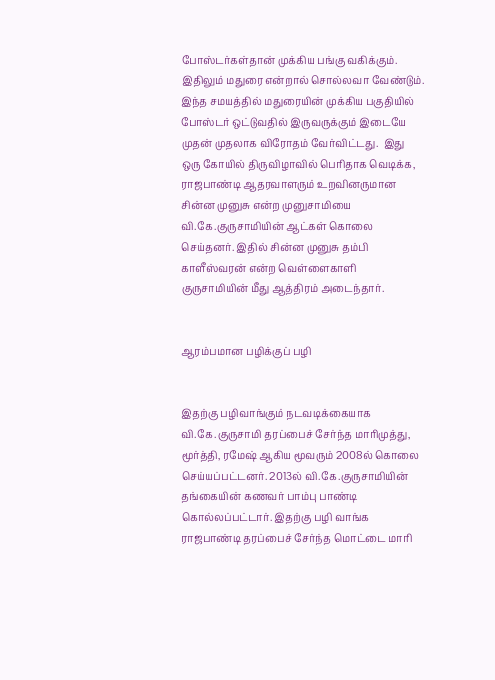போஸ்டர்கள்தான் முக்கிய பங்கு வகிக்கும். இதிலும் மதுரை என்றால் சொல்லவா வேண்டும். இந்த சமயத்தில் மதுரையின் முக்கிய பகுதியில் போஸ்டர் ஒட்டுவதில் இருவருக்கும் இடையே முதன் முதலாக விரோதம் வேர்விட்டது.  இது ஒரு கோயில் திருவிழாவில் பெரிதாக வெடிக்க, ராஜபாண்டி ஆதரவாளரும் உறவினருமான சின்ன முனுசு என்ற முனுசாமியை வி.கே.குருசாமியின் ஆட்கள் கொலை செய்தனர். இதில் சின்ன முனுசு தம்பி காளீஸ்வரன் என்ற வெள்ளைகாளி குருசாமியின் மீது ஆத்திரம் அடைந்தார்.


ஆரம்பமான பழிக்குப் பழி


இதற்கு பழிவாங்கும் நடவடிக்கையாக வி.கே.குருசாமி தரப்பைச் சேர்ந்த மாரிமுத்து, மூர்த்தி, ரமேஷ் ஆகிய மூவரும் 2008ல் கொலை செய்யப்பட்டனர். 2013ல் வி.கே.குருசாமியின் தங்கையின் கணவர் பாம்பு பாண்டி கொல்லப்பட்டார். இதற்கு பழி வாங்க ராஜபாண்டி தரப்பைச் சேர்ந்த மொட்டை மாரி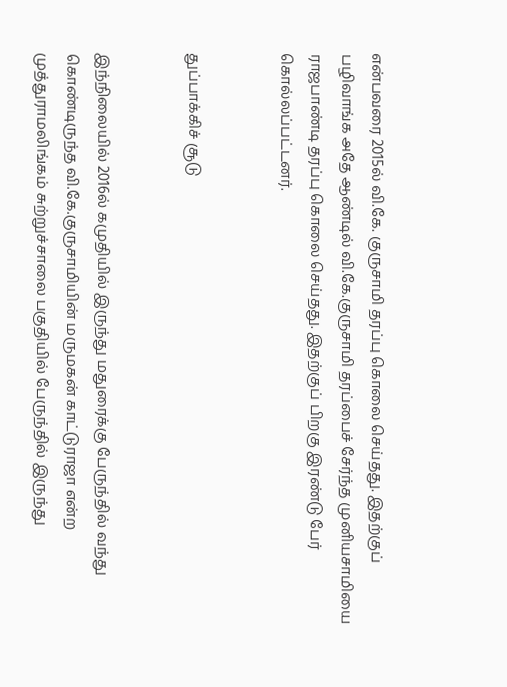என்பவரை 2015ல் வி.கே. குருசாமி தரப்பு கொலை செய்தது. இதற்குப் பழிவாங்க அதே ஆண்டில் வி.கே.குருசாமி தரப்பைச் சேர்ந்த முனியசாமியை ராஜபாண்டி தரப்பு கொலை செய்தது. இதற்குப் பிறகு இரண்டு பேர் கொல்லப்பட்டனர்.


துப்பாக்கிச் சூடு


இந்நிலையில் 2016ல் கமுதியில் இருந்து மதுரைக்கு பேருந்தில் வந்து கொண்டிருந்த வி.கே.குருசாமியின் மருமகன் காட்டுராஜா என்ற முத்துராமலிங்கம் சுற்றுச்சாலை பகுதியில் பேருந்தில் இருந்து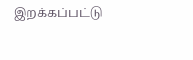இறக்கப்பட்டு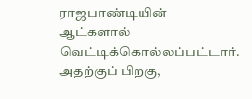ராஜபாண்டியின் ஆட்களால் வெட்டிக்கொல்லப்பட்டார். அதற்குப் பிறகு,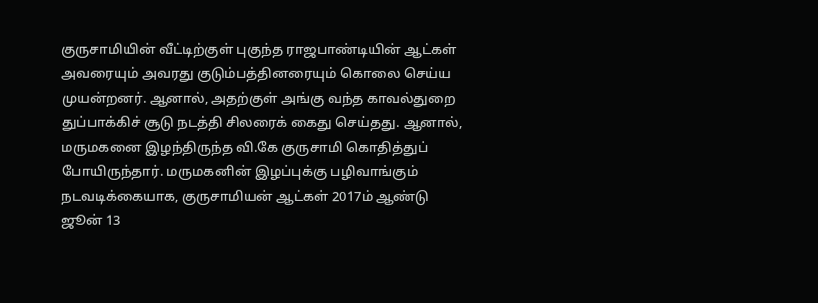குருசாமியின் வீட்டிற்குள் புகுந்த ராஜபாண்டியின் ஆட்கள் அவரையும் அவரது குடும்பத்தினரையும் கொலை செய்ய முயன்றனர். ஆனால், அதற்குள் அங்கு வந்த காவல்துறை துப்பாக்கிச் சூடு நடத்தி சிலரைக் கைது செய்தது. ஆனால், மருமகனை இழந்திருந்த வி.கே குருசாமி கொதித்துப் போயிருந்தார். மருமகனின் இழப்புக்கு பழிவாங்கும் நடவடிக்கையாக, குருசாமியன் ஆட்கள் 2017ம் ஆண்டு ஜூன் 13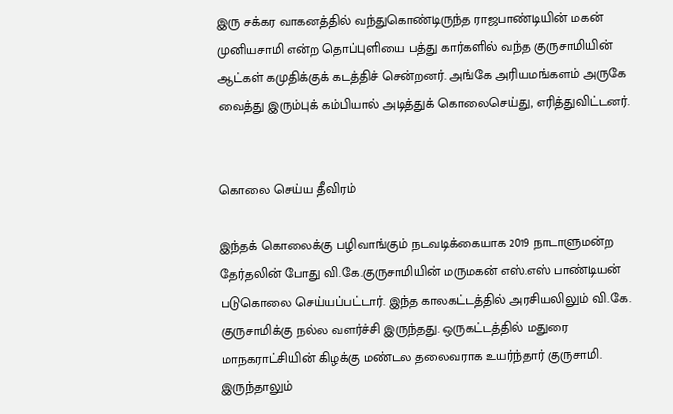இரு சக்கர வாகனத்தில் வந்துகொண்டிருந்த ராஜபாண்டியின் மகன் முனியசாமி என்ற தொப்புளியை பத்து கார்களில் வந்த குருசாமியின் ஆட்கள் கமுதிக்குக் கடத்திச் சென்றனர். அங்கே அரியமங்களம் அருகே வைத்து இரும்புக் கம்பியால் அடித்துக் கொலைசெய்து, எரித்துவிட்டனர்.


கொலை செய்ய தீவிரம்

இந்தக் கொலைக்கு பழிவாங்கும் நடவடிக்கையாக 2019 நாடாளுமன்ற தேர்தலின் போது வி.கே.குருசாமியின் மருமகன் எஸ்.எஸ் பாண்டியன் படுகொலை செய்யப்பட்டார். இந்த காலகட்டத்தில் அரசியலிலும் வி.கே. குருசாமிக்கு நல்ல வளர்ச்சி இருந்தது. ஒருகட்டத்தில் மதுரை மாநகராட்சியின் கிழக்கு மண்டல தலைவராக உயர்ந்தார் குருசாமி. இருந்தாலும்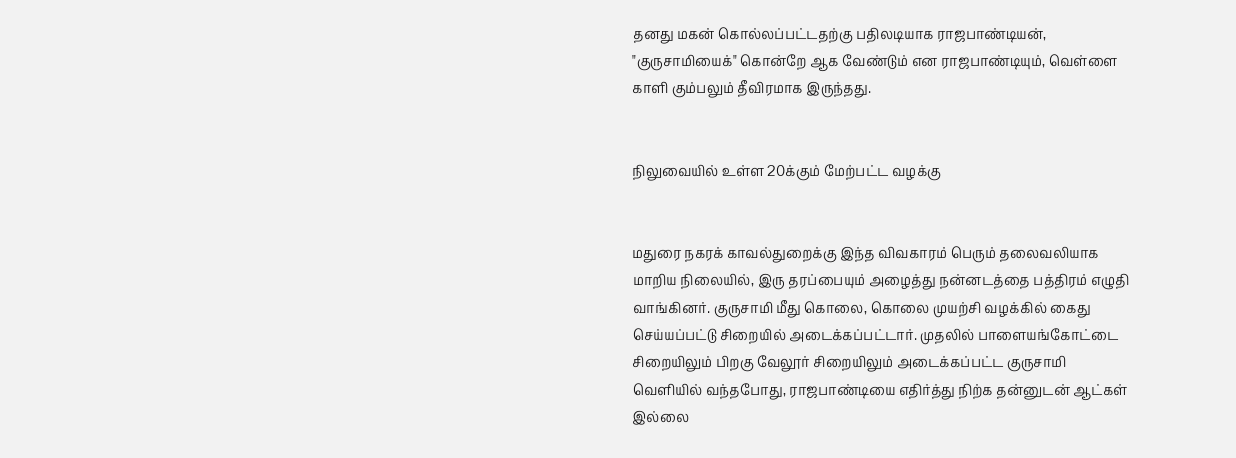தனது மகன் கொல்லப்பட்டதற்கு பதிலடியாக ராஜபாண்டியன், "குருசாமியைக்" கொன்றே ஆக வேண்டும் என ராஜபாண்டியும், வெள்ளை காளி கும்பலும் தீவிரமாக இருந்தது.


நிலுவையில் உள்ள 20க்கும் மேற்பட்ட வழக்கு


மதுரை நகரக் காவல்துறைக்கு இந்த விவகாரம் பெரும் தலைவலியாக மாறிய நிலையில், இரு தரப்பையும் அழைத்து நன்னடத்தை பத்திரம் எழுதி வாங்கினர். குருசாமி மீது கொலை, கொலை முயற்சி வழக்கில் கைது செய்யப்பட்டு சிறையில் அடைக்கப்பட்டார். முதலில் பாளையங்கோட்டை சிறையிலும் பிறகு வேலூர் சிறையிலும் அடைக்கப்பட்ட குருசாமி வெளியில் வந்தபோது, ராஜபாண்டியை எதிர்த்து நிற்க தன்னுடன் ஆட்கள் இல்லை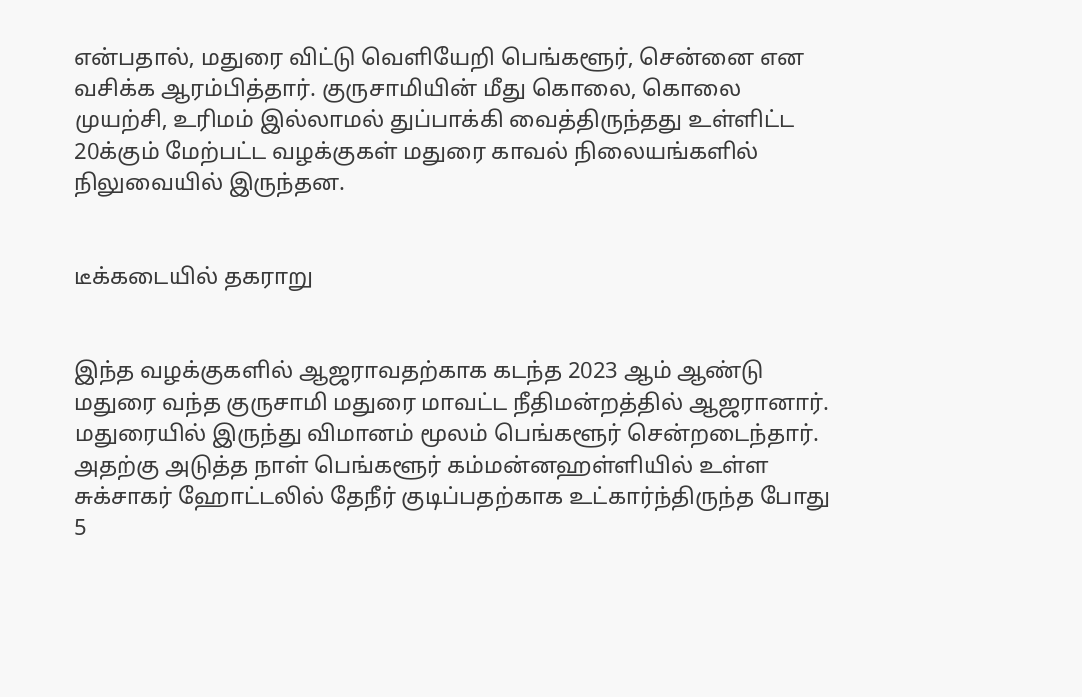என்பதால், மதுரை விட்டு வெளியேறி பெங்களூர், சென்னை என வசிக்க ஆரம்பித்தார். குருசாமியின் மீது கொலை, கொலை முயற்சி, உரிமம் இல்லாமல் துப்பாக்கி வைத்திருந்தது உள்ளிட்ட 20க்கும் மேற்பட்ட வழக்குகள் மதுரை காவல் நிலையங்களில் நிலுவையில் இருந்தன.


டீக்கடையில் தகராறு


இந்த வழக்குகளில் ஆஜராவதற்காக கடந்த 2023 ஆம் ஆண்டு மதுரை வந்த குருசாமி மதுரை மாவட்ட நீதிமன்றத்தில் ஆஜரானார். மதுரையில் இருந்து விமானம் மூலம் பெங்களூர் சென்றடைந்தார். அதற்கு அடுத்த நாள் பெங்களூர் கம்மன்னஹள்ளியில் உள்ள சுக்சாகர் ஹோட்டலில் தேநீர் குடிப்பதற்காக உட்கார்ந்திருந்த போது 5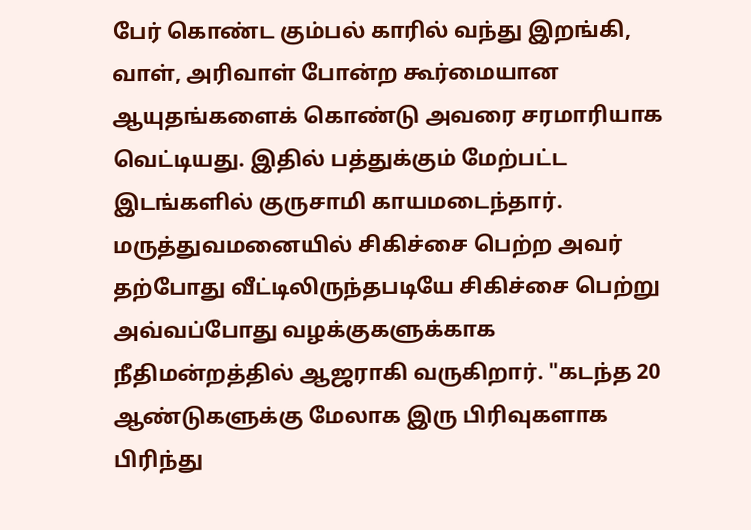பேர் கொண்ட கும்பல் காரில் வந்து இறங்கி, வாள், அரிவாள் போன்ற கூர்மையான ஆயுதங்களைக் கொண்டு அவரை சரமாரியாக வெட்டியது. இதில் பத்துக்கும் மேற்பட்ட இடங்களில் குருசாமி காயமடைந்தார். மருத்துவமனையில் சிகிச்சை பெற்ற அவர் தற்போது வீட்டிலிருந்தபடியே சிகிச்சை பெற்று அவ்வப்போது வழக்குகளுக்காக நீதிமன்றத்தில் ஆஜராகி வருகிறார். "கடந்த 20 ஆண்டுகளுக்கு மேலாக இரு பிரிவுகளாக பிரிந்து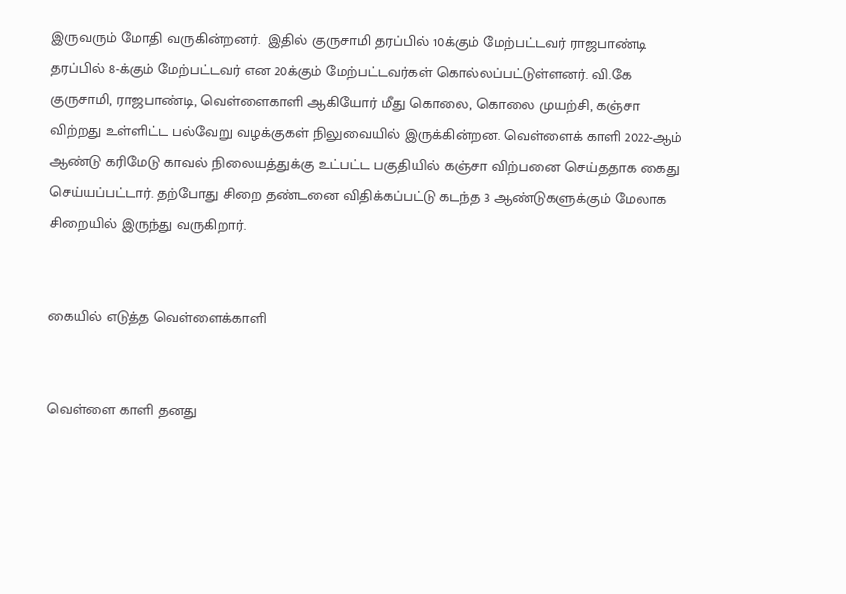இருவரும் மோதி வருகின்றனர்.  இதில் குருசாமி தரப்பில் 10க்கும் மேற்பட்டவர் ராஜபாண்டி தரப்பில் 8-க்கும் மேற்பட்டவர் என 20க்கும் மேற்பட்டவர்கள் கொல்லப்பட்டுள்ளனர். வி.கே குருசாமி, ராஜபாண்டி, வெள்ளைகாளி ஆகியோர் மீது கொலை, கொலை முயற்சி, கஞ்சா விற்றது உள்ளிட்ட பல்வேறு வழக்குகள் நிலுவையில் இருக்கின்றன. வெள்ளைக் காளி 2022-ஆம் ஆண்டு கரிமேடு காவல் நிலையத்துக்கு உட்பட்ட பகுதியில் கஞ்சா விற்பனை செய்ததாக கைது செய்யப்பட்டார். தற்போது சிறை தண்டனை விதிக்கப்பட்டு கடந்த 3 ஆண்டுகளுக்கும் மேலாக சிறையில் இருந்து வருகிறார்.


கையில் எடுத்த வெள்ளைக்காளி


வெள்ளை காளி தனது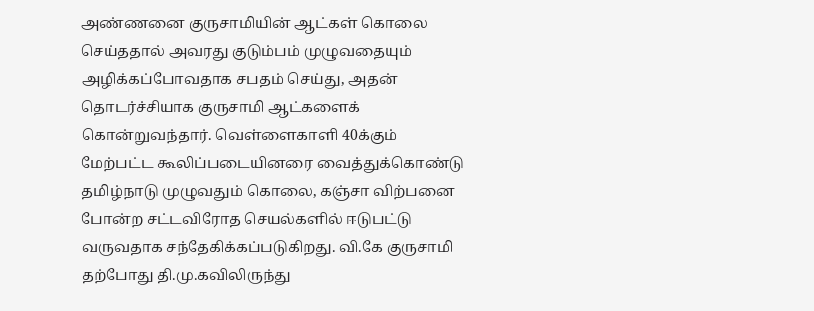அண்ணனை குருசாமியின் ஆட்கள் கொலை செய்ததால் அவரது குடும்பம் முழுவதையும் அழிக்கப்போவதாக சபதம் செய்து, அதன் தொடர்ச்சியாக குருசாமி ஆட்களைக் கொன்றுவந்தார். வெள்ளைகாளி 40க்கும் மேற்பட்ட கூலிப்படையினரை வைத்துக்கொண்டு தமிழ்நாடு முழுவதும் கொலை, கஞ்சா விற்பனை போன்ற சட்டவிரோத செயல்களில் ஈடுபட்டு வருவதாக சந்தேகிக்கப்படுகிறது. வி.கே குருசாமி தற்போது தி.மு.கவிலிருந்து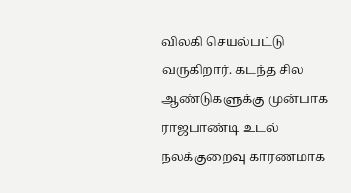விலகி செயல்பட்டு வருகிறார். கடந்த சில ஆண்டுகளுக்கு முன்பாக ராஜபாண்டி உடல் நலக்குறைவு காரணமாக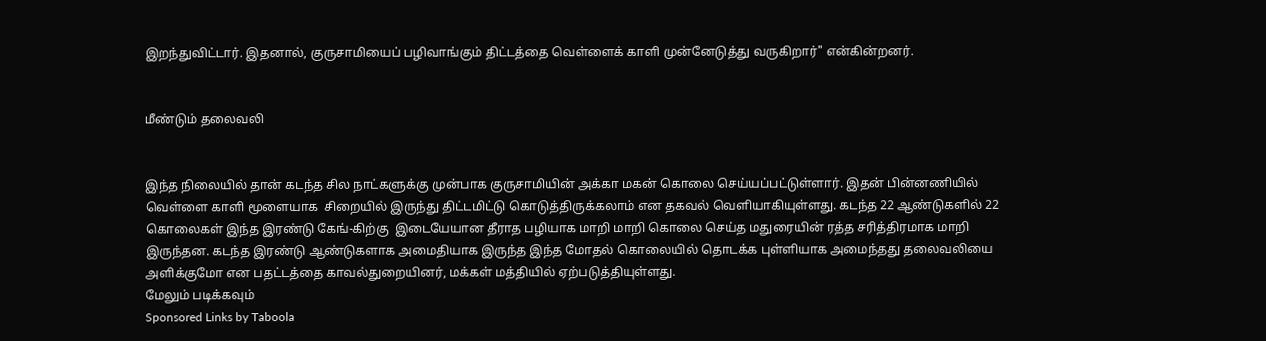இறந்துவிட்டார். இதனால், குருசாமியைப் பழிவாங்கும் திட்டத்தை வெள்ளைக் காளி முன்னேடுத்து வருகிறார்" என்கின்றனர்.


மீண்டும் தலைவலி


இந்த நிலையில் தான் கடந்த சில நாட்களுக்கு முன்பாக குருசாமியின் அக்கா மகன் கொலை செய்யப்பட்டுள்ளார். இதன் பின்னணியில் வெள்ளை காளி மூளையாக  சிறையில் இருந்து திட்டமிட்டு கொடுத்திருக்கலாம் என தகவல் வெளியாகியுள்ளது. கடந்த 22 ஆண்டுகளில் 22 கொலைகள் இந்த இரண்டு கேங்-கிற்கு  இடையேயான தீராத பழியாக மாறி மாறி கொலை செய்த மதுரையின் ரத்த சரித்திரமாக மாறி இருந்தன. கடந்த இரண்டு ஆண்டுகளாக அமைதியாக இருந்த இந்த மோதல் கொலையில் தொடக்க புள்ளியாக அமைந்தது தலைவலியை அளிக்குமோ என பதட்டத்தை காவல்துறையினர், மக்கள் மத்தியில் ஏற்படுத்தியுள்ளது.
மேலும் படிக்கவும்
Sponsored Links by Taboola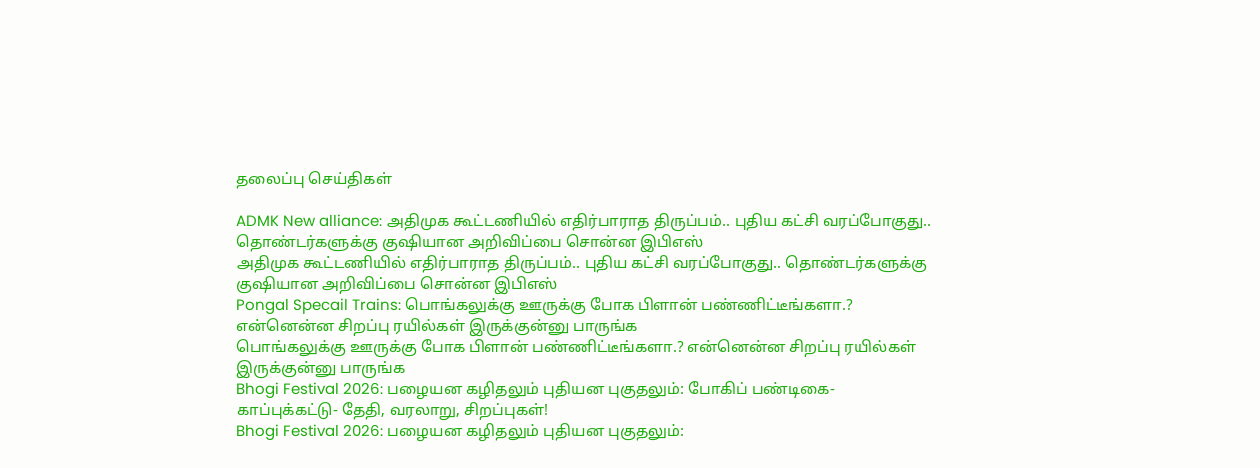தலைப்பு செய்திகள்

ADMK New alliance: அதிமுக கூட்டணியில் எதிர்பாராத திருப்பம்.. புதிய கட்சி வரப்போகுது.. தொண்டர்களுக்கு குஷியான அறிவிப்பை சொன்ன இபிஎஸ்
அதிமுக கூட்டணியில் எதிர்பாராத திருப்பம்.. புதிய கட்சி வரப்போகுது.. தொண்டர்களுக்கு குஷியான அறிவிப்பை சொன்ன இபிஎஸ்
Pongal Specail Trains: பொங்கலுக்கு ஊருக்கு போக பிளான் பண்ணிட்டீங்களா.? என்னென்ன சிறப்பு ரயில்கள் இருக்குன்னு பாருங்க
பொங்கலுக்கு ஊருக்கு போக பிளான் பண்ணிட்டீங்களா.? என்னென்ன சிறப்பு ரயில்கள் இருக்குன்னு பாருங்க
Bhogi Festival 2026: பழையன கழிதலும் புதியன புகுதலும்: போகிப் பண்டிகை- காப்புக்கட்டு- தேதி, வரலாறு, சிறப்புகள்!
Bhogi Festival 2026: பழையன கழிதலும் புதியன புகுதலும்: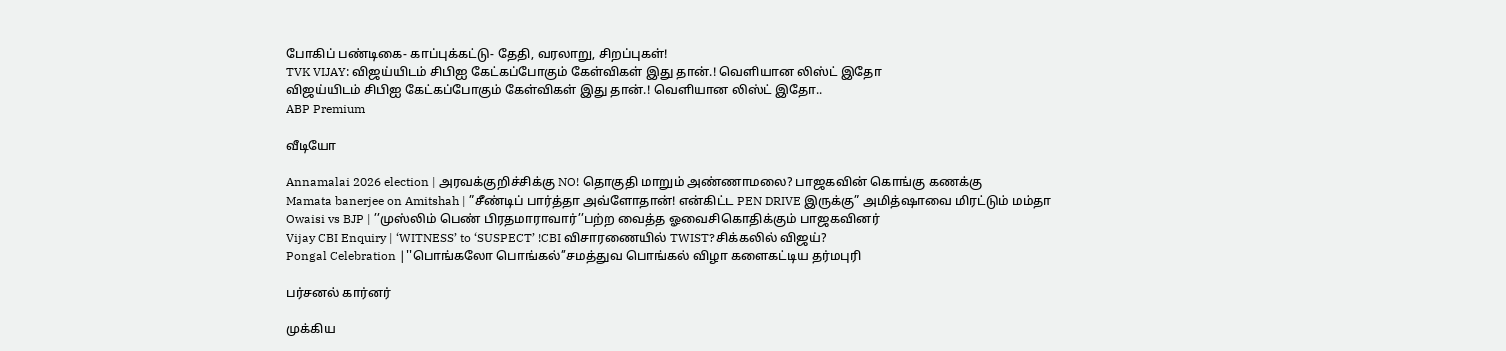போகிப் பண்டிகை- காப்புக்கட்டு- தேதி, வரலாறு, சிறப்புகள்!
TVK VIJAY: விஜய்யிடம் சிபிஐ கேட்கப்போகும் கேள்விகள் இது தான்.! வெளியான லிஸ்ட் இதோ
விஜய்யிடம் சிபிஐ கேட்கப்போகும் கேள்விகள் இது தான்.! வெளியான லிஸ்ட் இதோ..
ABP Premium

வீடியோ

Annamalai 2026 election | அரவக்குறிச்சிக்கு NO! தொகுதி மாறும் அண்ணாமலை? பாஜகவின் கொங்கு கணக்கு
Mamata banerjee on Amitshah | ”சீண்டிப் பார்த்தா அவ்ளோதான்! என்கிட்ட PEN DRIVE இருக்கு” அமித்ஷாவை மிரட்டும் மம்தா
Owaisi vs BJP | ’’முஸ்லிம் பெண் பிரதமாராவார்’’பற்ற வைத்த ஓவைசிகொதிக்கும் பாஜகவினர்
Vijay CBI Enquiry | ‘WITNESS’ to ‘SUSPECT’ !CBI விசாரணையில் TWIST?சிக்கலில் விஜய்?
Pongal Celebration |''பொங்கலோ பொங்கல்’’சமத்துவ பொங்கல் விழா களைகட்டிய தர்மபுரி

பர்சனல் கார்னர்

முக்கிய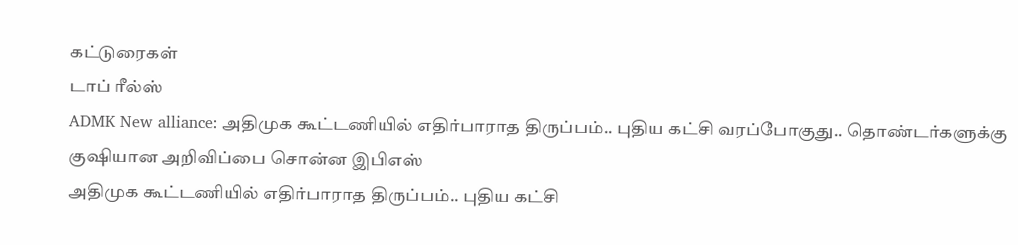கட்டுரைகள்
டாப் ரீல்ஸ்
ADMK New alliance: அதிமுக கூட்டணியில் எதிர்பாராத திருப்பம்.. புதிய கட்சி வரப்போகுது.. தொண்டர்களுக்கு குஷியான அறிவிப்பை சொன்ன இபிஎஸ்
அதிமுக கூட்டணியில் எதிர்பாராத திருப்பம்.. புதிய கட்சி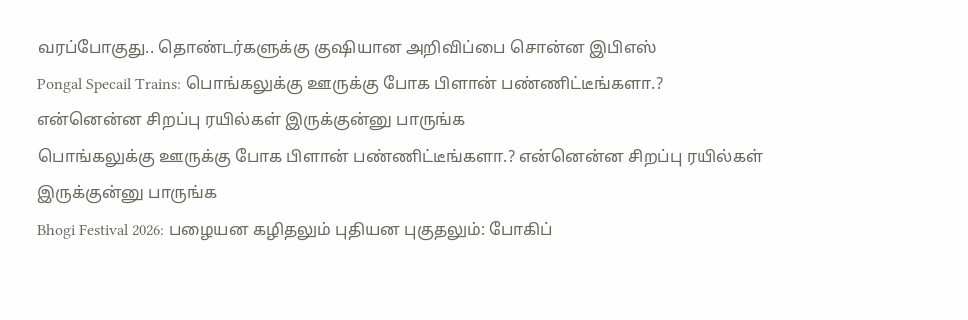வரப்போகுது.. தொண்டர்களுக்கு குஷியான அறிவிப்பை சொன்ன இபிஎஸ்
Pongal Specail Trains: பொங்கலுக்கு ஊருக்கு போக பிளான் பண்ணிட்டீங்களா.? என்னென்ன சிறப்பு ரயில்கள் இருக்குன்னு பாருங்க
பொங்கலுக்கு ஊருக்கு போக பிளான் பண்ணிட்டீங்களா.? என்னென்ன சிறப்பு ரயில்கள் இருக்குன்னு பாருங்க
Bhogi Festival 2026: பழையன கழிதலும் புதியன புகுதலும்: போகிப்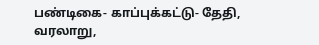பண்டிகை- காப்புக்கட்டு- தேதி, வரலாறு,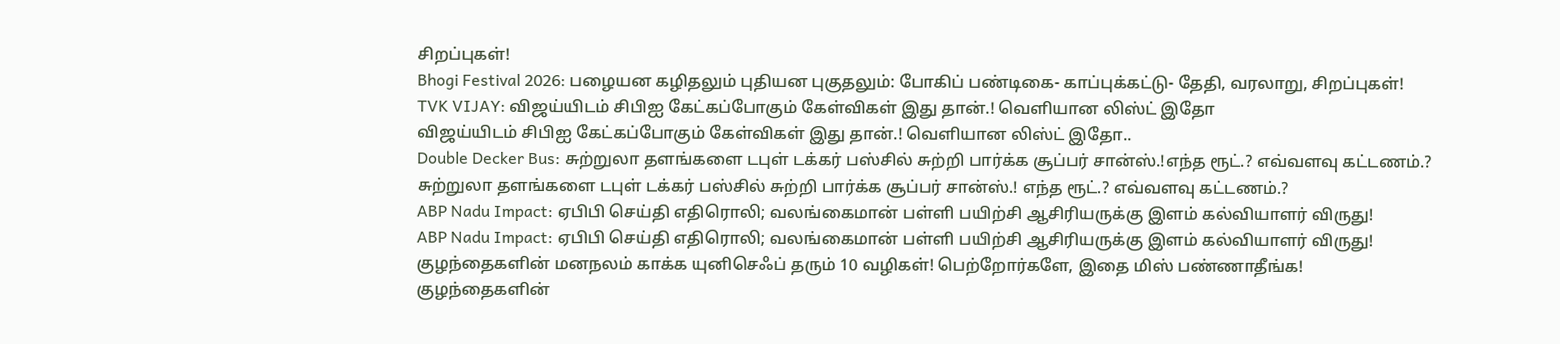சிறப்புகள்!
Bhogi Festival 2026: பழையன கழிதலும் புதியன புகுதலும்: போகிப் பண்டிகை- காப்புக்கட்டு- தேதி, வரலாறு, சிறப்புகள்!
TVK VIJAY: விஜய்யிடம் சிபிஐ கேட்கப்போகும் கேள்விகள் இது தான்.! வெளியான லிஸ்ட் இதோ
விஜய்யிடம் சிபிஐ கேட்கப்போகும் கேள்விகள் இது தான்.! வெளியான லிஸ்ட் இதோ..
Double Decker Bus: சுற்றுலா தளங்களை டபுள் டக்கர் பஸ்சில் சுற்றி பார்க்க சூப்பர் சான்ஸ்.!எந்த ரூட்.? எவ்வளவு கட்டணம்.?
சுற்றுலா தளங்களை டபுள் டக்கர் பஸ்சில் சுற்றி பார்க்க சூப்பர் சான்ஸ்.! எந்த ரூட்.? எவ்வளவு கட்டணம்.?
ABP Nadu Impact: ஏபிபி செய்தி எதிரொலி; வலங்கைமான் பள்ளி பயிற்சி ஆசிரியருக்கு இளம் கல்வியாளர் விருது!
ABP Nadu Impact: ஏபிபி செய்தி எதிரொலி; வலங்கைமான் பள்ளி பயிற்சி ஆசிரியருக்கு இளம் கல்வியாளர் விருது!
குழந்தைகளின் மனநலம் காக்க யுனிசெஃப் தரும் 10 வழிகள்! பெற்றோர்களே, இதை மிஸ் பண்ணாதீங்க!
குழந்தைகளின்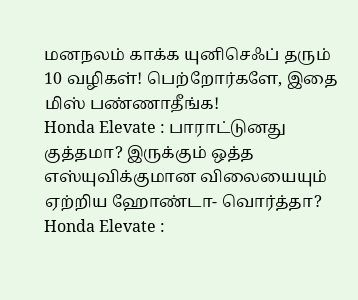மனநலம் காக்க யுனிசெஃப் தரும் 10 வழிகள்! பெற்றோர்களே, இதை மிஸ் பண்ணாதீங்க!
Honda Elevate : பாராட்டுனது குத்தமா? இருக்கும் ஒத்த எஸ்யுவிக்குமான விலையையும் ஏற்றிய ஹோண்டா- வொர்த்தா?
Honda Elevate :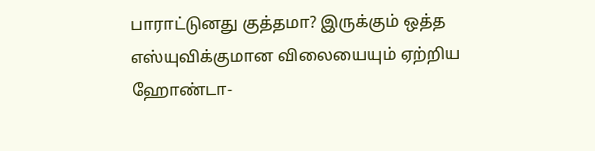பாராட்டுனது குத்தமா? இருக்கும் ஒத்த எஸ்யுவிக்குமான விலையையும் ஏற்றிய ஹோண்டா-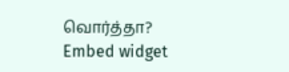வொர்த்தா?
Embed widget